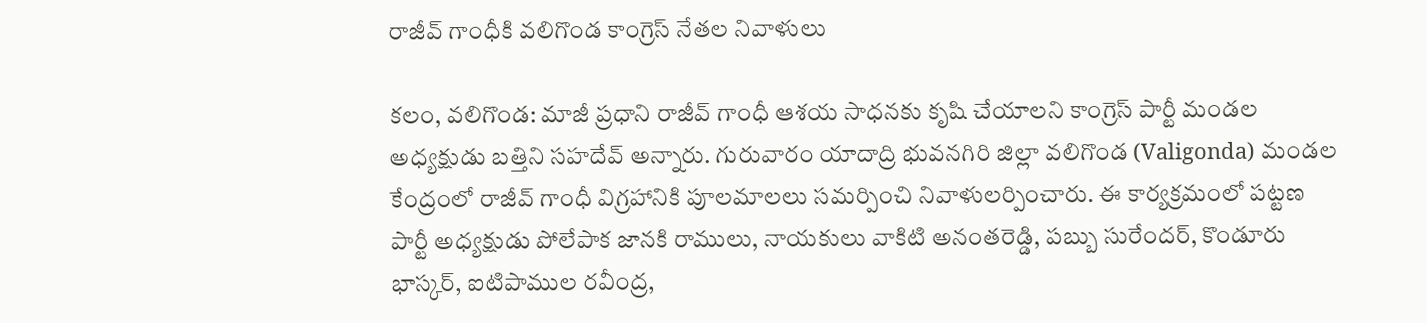రాజీవ్ గాంధీకి వలిగొండ కాంగ్రెస్ నేతల నివాళులు

కలం, వలిగొండ: మాజీ ప్రధాని రాజీవ్ గాంధీ ఆశయ సాధనకు కృషి చేయాలని కాంగ్రెస్ పార్టీ మండల అధ్యక్షుడు బత్తిని సహదేవ్ అన్నారు. గురువారం యాదాద్రి భువనగిరి జిల్లా వలిగొండ (Valigonda) మండల కేంద్రంలో రాజీవ్ గాంధీ విగ్రహానికి పూలమాలలు సమర్పించి నివాళులర్పించారు. ఈ కార్యక్రమంలో పట్టణ పార్టీ అధ్యక్షుడు పోలేపాక జానకి రాములు, నాయకులు వాకిటి అనంతరెడ్డి, పబ్బు సురేందర్, కొండూరు భాస్కర్, ఐటిపాముల రవీంద్ర,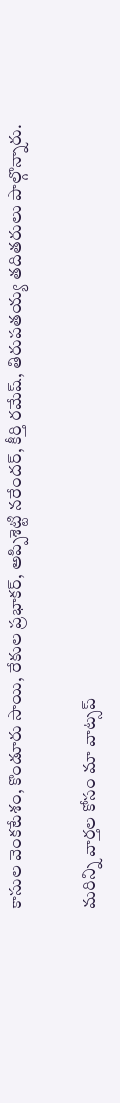కాసుల వెంకటేశం, కొండూరు సాయి, రేకుల ప్రభాకర్, అప్పిశెట్టి నరేందర్, కీర్తి రమేష్, తిరుపతయ్య తదితరులు పాల్గొన్నారు.

మ‌రిన్ని వార్త‌ల కోసం మా వాట్స‌ప్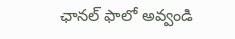ఛాన‌ల్ ఫాలో అవ్వండి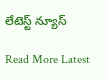లేటెస్ట్ న్యూస్‌

Read More Latest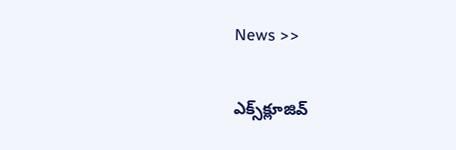News >>

ఎక్స్‌క్లూజివ్‌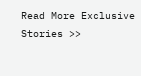Read More Exclusive Stories >>